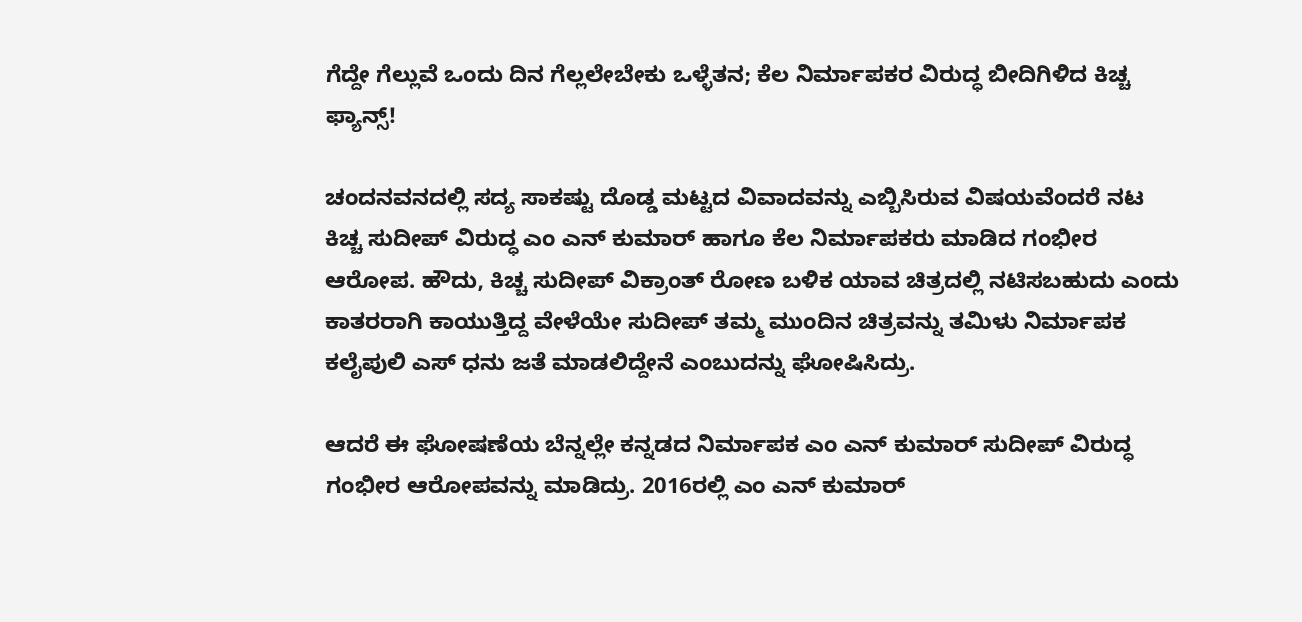ಗೆದ್ದೇ ಗೆಲ್ಲುವೆ ಒಂದು ದಿನ ಗೆಲ್ಲಲೇಬೇಕು ಒಳ್ಳೆತನ; ಕೆಲ ನಿರ್ಮಾಪಕರ ವಿರುದ್ಧ ಬೀದಿಗಿಳಿದ ಕಿಚ್ಚ ಫ್ಯಾನ್ಸ್!

ಚಂದನವನದಲ್ಲಿ ಸದ್ಯ ಸಾಕಷ್ಟು ದೊಡ್ಡ ಮಟ್ಟದ ವಿವಾದವನ್ನು ಎಬ್ಬಿಸಿರುವ ವಿಷಯವೆಂದರೆ ನಟ ಕಿಚ್ಚ ಸುದೀಪ್ ವಿರುದ್ಧ ಎಂ ಎನ್ ಕುಮಾರ್ ಹಾಗೂ ಕೆಲ ನಿರ್ಮಾಪಕರು ಮಾಡಿದ ಗಂಭೀರ ಆರೋಪ. ಹೌದು, ಕಿಚ್ಚ ಸುದೀಪ್ ವಿಕ್ರಾಂತ್ ರೋಣ ಬಳಿಕ ಯಾವ ಚಿತ್ರದಲ್ಲಿ ನಟಿಸಬಹುದು ಎಂದು ಕಾತರರಾಗಿ ಕಾಯುತ್ತಿದ್ದ ವೇಳೆಯೇ ಸುದೀಪ್ ತಮ್ಮ ಮುಂದಿನ ಚಿತ್ರವನ್ನು ತಮಿಳು ನಿರ್ಮಾಪಕ ಕಲೈಪುಲಿ ಎಸ್ ಧನು ಜತೆ ಮಾಡಲಿದ್ದೇನೆ ಎಂಬುದನ್ನು ಘೋಷಿಸಿದ್ರು.

ಆದರೆ ಈ ಘೋಷಣೆಯ ಬೆನ್ನಲ್ಲೇ ಕನ್ನಡದ ನಿರ್ಮಾಪಕ ಎಂ ಎನ್ ಕುಮಾರ್ ಸುದೀಪ್ ವಿರುದ್ಧ ಗಂಭೀರ ಆರೋಪವನ್ನು ಮಾಡಿದ್ರು. 2016ರಲ್ಲಿ ಎಂ ಎನ್ ಕುಮಾರ್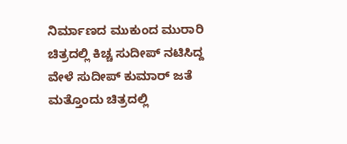ನಿರ್ಮಾಣದ ಮುಕುಂದ ಮುರಾರಿ ಚಿತ್ರದಲ್ಲಿ ಕಿಚ್ಚ ಸುದೀಪ್ ನಟಿಸಿದ್ದ ವೇಳೆ ಸುದೀಪ್ ಕುಮಾರ್ ಜತೆ ಮತ್ತೊಂದು ಚಿತ್ರದಲ್ಲಿ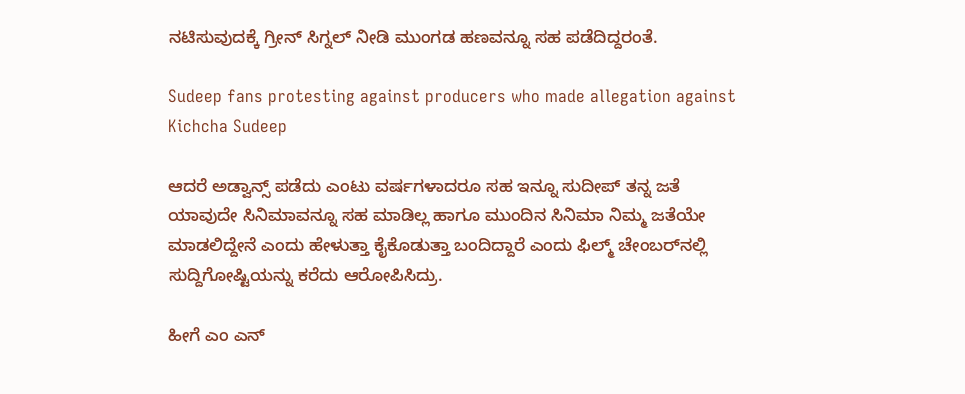ನಟಿಸುವುದಕ್ಕೆ ಗ್ರೀನ್ ಸಿಗ್ನಲ್ ನೀಡಿ ಮುಂಗಡ ಹಣವನ್ನೂ ಸಹ ಪಡೆದಿದ್ದರಂತೆ.

Sudeep fans protesting against producers who made allegation against Kichcha Sudeep

ಆದರೆ ಅಡ್ವಾನ್ಸ್ ಪಡೆದು ಎಂಟು ವರ್ಷಗಳಾದರೂ ಸಹ ಇನ್ನೂ ಸುದೀಪ್ ತನ್ನ ಜತೆ ಯಾವುದೇ ಸಿನಿಮಾವನ್ನೂ ಸಹ ಮಾಡಿಲ್ಲ ಹಾಗೂ ಮುಂದಿನ ಸಿನಿಮಾ ನಿಮ್ಮ ಜತೆಯೇ ಮಾಡಲಿದ್ದೇನೆ ಎಂದು ಹೇಳುತ್ತಾ ಕೈಕೊಡುತ್ತಾ ಬಂದಿದ್ದಾರೆ ಎಂದು ಫಿಲ್ಮ್ ಚೇಂಬರ್‌ನಲ್ಲಿ ಸುದ್ದಿಗೋಷ್ಟಿಯನ್ನು ಕರೆದು ಆರೋಪಿಸಿದ್ರು.

ಹೀಗೆ ಎಂ ಎನ್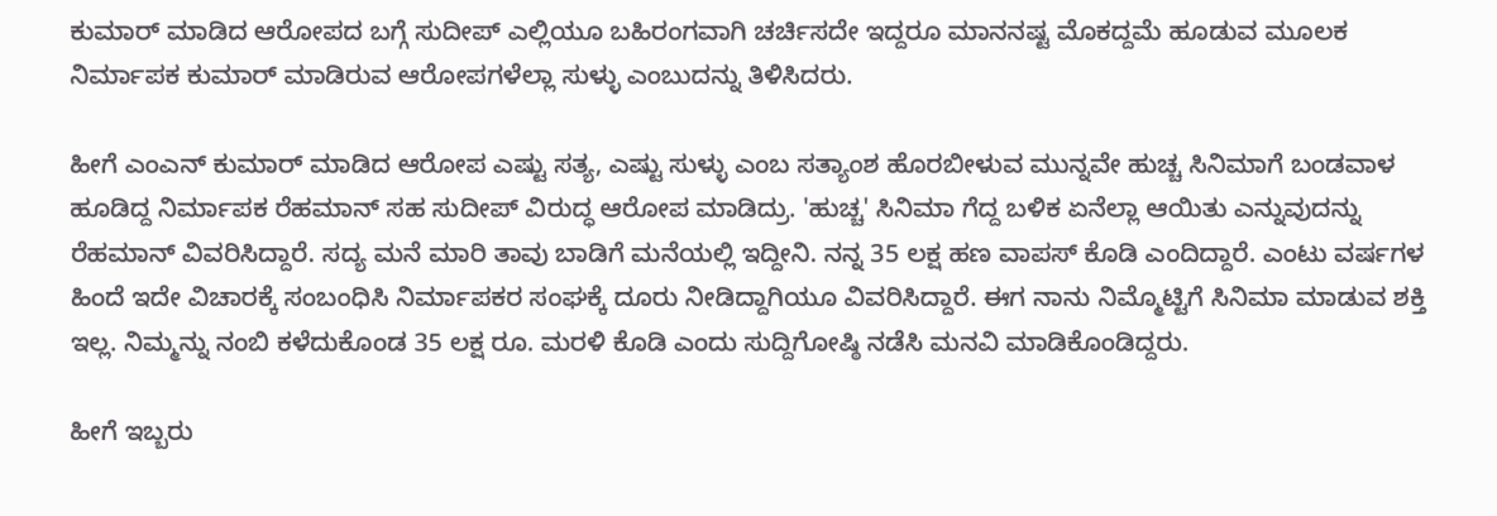ಕುಮಾರ್ ಮಾಡಿದ ಆರೋಪದ ಬಗ್ಗೆ ಸುದೀಪ್ ಎಲ್ಲಿಯೂ ಬಹಿರಂಗವಾಗಿ ಚರ್ಚಿಸದೇ ಇದ್ದರೂ ಮಾನನಷ್ಟ ಮೊಕದ್ದಮೆ ಹೂಡುವ ಮೂಲಕ ನಿರ್ಮಾಪಕ ಕುಮಾರ್ ಮಾಡಿರುವ ಆರೋಪಗಳೆಲ್ಲಾ ಸುಳ್ಳು ಎಂಬುದನ್ನು ತಿಳಿಸಿದರು.

ಹೀಗೆ ಎಂಎನ್ ಕುಮಾರ್ ಮಾಡಿದ ಆರೋಪ ಎಷ್ಟು ಸತ್ಯ, ಎಷ್ಟು ಸುಳ್ಳು ಎಂಬ ಸತ್ಯಾಂಶ ಹೊರಬೀಳುವ ಮುನ್ನವೇ ಹುಚ್ಚ ಸಿನಿಮಾಗೆ ಬಂಡವಾಳ ಹೂಡಿದ್ದ ನಿರ್ಮಾಪಕ ರೆಹಮಾನ್ ಸಹ ಸುದೀಪ್ ವಿರುದ್ಧ ಆರೋಪ ಮಾಡಿದ್ರು. 'ಹುಚ್ಚ' ಸಿನಿಮಾ ಗೆದ್ದ ಬಳಿಕ ಏನೆಲ್ಲಾ ಆಯಿತು ಎನ್ನುವುದನ್ನು ರೆಹಮಾನ್ ವಿವರಿಸಿದ್ದಾರೆ. ಸದ್ಯ ಮನೆ ಮಾರಿ ತಾವು ಬಾಡಿಗೆ ಮನೆಯಲ್ಲಿ ಇದ್ದೀನಿ. ನನ್ನ 35 ಲಕ್ಷ ಹಣ ವಾಪಸ್ ಕೊಡಿ ಎಂದಿದ್ದಾರೆ. ಎಂಟು ವರ್ಷಗಳ ಹಿಂದೆ ಇದೇ ವಿಚಾರಕ್ಕೆ ಸಂಬಂಧಿಸಿ ನಿರ್ಮಾಪಕರ ಸಂಘಕ್ಕೆ ದೂರು ನೀಡಿದ್ದಾಗಿಯೂ ವಿವರಿಸಿದ್ದಾರೆ. ಈಗ ನಾನು ನಿಮ್ಮೊಟ್ಟಿಗೆ ಸಿನಿಮಾ ಮಾಡುವ ಶಕ್ತಿ ಇಲ್ಲ. ನಿಮ್ಮನ್ನು ನಂಬಿ ಕಳೆದುಕೊಂಡ 35 ಲಕ್ಷ ರೂ. ಮರಳಿ ಕೊಡಿ ಎಂದು ಸುದ್ದಿಗೋಷ್ಠಿ ನಡೆಸಿ ಮನವಿ ಮಾಡಿಕೊಂಡಿದ್ದರು.

ಹೀಗೆ ಇಬ್ಬರು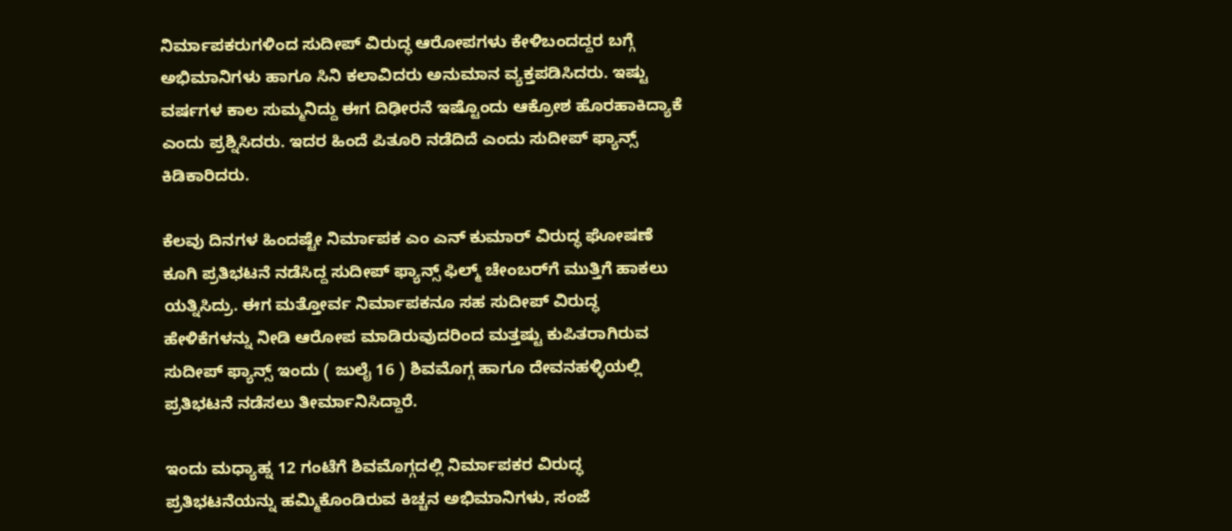ನಿರ್ಮಾಪಕರುಗಳಿಂದ ಸುದೀಪ್ ವಿರುದ್ಧ ಆರೋಪಗಳು ಕೇಳಿಬಂದದ್ದರ ಬಗ್ಗೆ ಅಭಿಮಾನಿಗಳು ಹಾಗೂ ಸಿನಿ ಕಲಾವಿದರು ಅನುಮಾನ ವ್ಯಕ್ತಪಡಿಸಿದರು. ಇಷ್ಟು ವರ್ಷಗಳ ಕಾಲ ಸುಮ್ಮನಿದ್ದು ಈಗ ದಿಢೀರನೆ ಇಷ್ಟೊಂದು ಆಕ್ರೋಶ ಹೊರಹಾಕಿದ್ಯಾಕೆ ಎಂದು ಪ್ರಶ್ನಿಸಿದರು. ಇದರ ಹಿಂದೆ ಪಿತೂರಿ ನಡೆದಿದೆ ಎಂದು ಸುದೀಪ್ ಫ್ಯಾನ್ಸ್ ಕಿಡಿಕಾರಿದರು.

ಕೆಲವು ದಿನಗಳ ಹಿಂದಷ್ಟೇ ನಿರ್ಮಾಪಕ ಎಂ ಎನ್ ಕುಮಾರ್ ವಿರುದ್ಧ ಘೋಷಣೆ ಕೂಗಿ ಪ್ರತಿಭಟನೆ ನಡೆಸಿದ್ದ ಸುದೀಪ್ ಫ್ಯಾನ್ಸ್ ಫಿಲ್ಮ್ ಚೇಂಬರ್‌ಗೆ ಮುತ್ತಿಗೆ ಹಾಕಲು ಯತ್ನಿಸಿದ್ರು. ಈಗ ಮತ್ತೋರ್ವ ನಿರ್ಮಾಪಕನೂ ಸಹ ಸುದೀಪ್ ವಿರುದ್ಧ ಹೇಳಿಕೆಗಳನ್ನು ನೀಡಿ ಆರೋಪ ಮಾಡಿರುವುದರಿಂದ ಮತ್ತಷ್ಟು ಕುಪಿತರಾಗಿರುವ ಸುದೀಪ್ ಫ್ಯಾನ್ಸ್ ಇಂದು ( ಜುಲೈ 16 ) ಶಿವಮೊಗ್ಗ ಹಾಗೂ ದೇವನಹಳ್ಳಿಯಲ್ಲಿ ಪ್ರತಿಭಟನೆ ನಡೆಸಲು ತೀರ್ಮಾನಿಸಿದ್ದಾರೆ.

ಇಂದು ಮಧ್ಯಾಹ್ನ 12 ಗಂಟೆಗೆ ಶಿವಮೊಗ್ಗದಲ್ಲಿ ನಿರ್ಮಾಪಕರ ವಿರುದ್ಧ ಪ್ರತಿಭಟನೆಯನ್ನು ಹಮ್ಮಿಕೊಂಡಿರುವ ಕಿಚ್ಚನ ಅಭಿಮಾನಿಗಳು, ಸಂಜೆ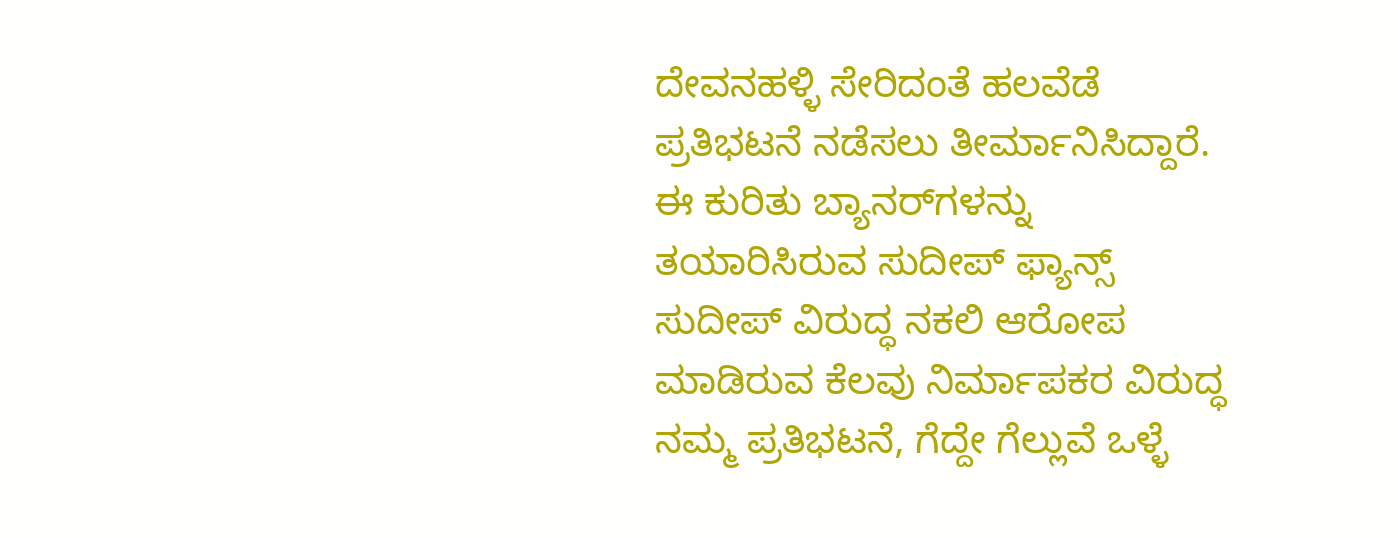ದೇವನಹಳ್ಳಿ ಸೇರಿದಂತೆ ಹಲವೆಡೆ ಪ್ರತಿಭಟನೆ ನಡೆಸಲು ತೀರ್ಮಾನಿಸಿದ್ದಾರೆ. ಈ ಕುರಿತು ಬ್ಯಾನರ್‌ಗಳನ್ನು ತಯಾರಿಸಿರುವ ಸುದೀಪ್ ಫ್ಯಾನ್ಸ್ ಸುದೀಪ್ ವಿರುದ್ಧ ನಕಲಿ ಆರೋಪ ಮಾಡಿರುವ ಕೆಲವು ನಿರ್ಮಾಪಕರ ವಿರುದ್ಧ ನಮ್ಮ ಪ್ರತಿಭಟನೆ, ಗೆದ್ದೇ ಗೆಲ್ಲುವೆ ಒಳ್ಳೆ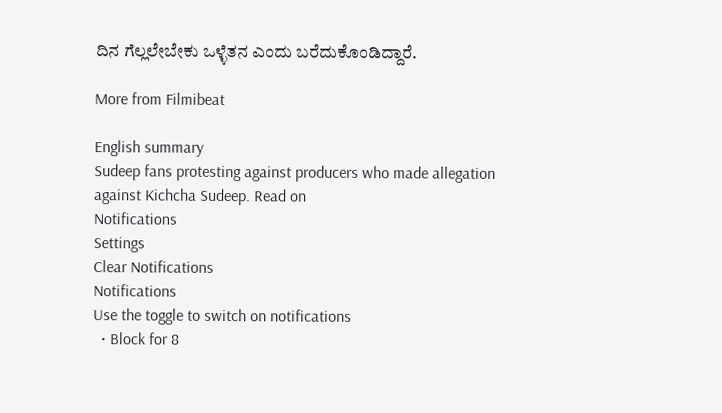ದಿನ ಗೆಲ್ಲಲೇಬೇಕು ಒಳ್ಳೆತನ ಎಂದು ಬರೆದುಕೊಂಡಿದ್ದಾರೆ.

More from Filmibeat

English summary
Sudeep fans protesting against producers who made allegation against Kichcha Sudeep. Read on
Notifications
Settings
Clear Notifications
Notifications
Use the toggle to switch on notifications
  • Block for 8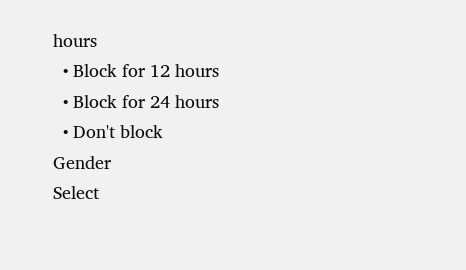hours
  • Block for 12 hours
  • Block for 24 hours
  • Don't block
Gender
Select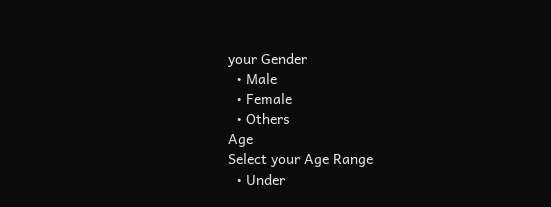your Gender
  • Male
  • Female
  • Others
Age
Select your Age Range
  • Under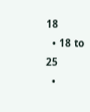18
  • 18 to 25
  •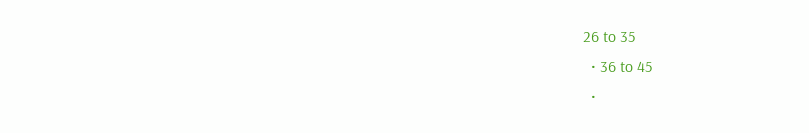26 to 35
  • 36 to 45
  •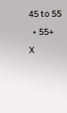45 to 55
  • 55+
X